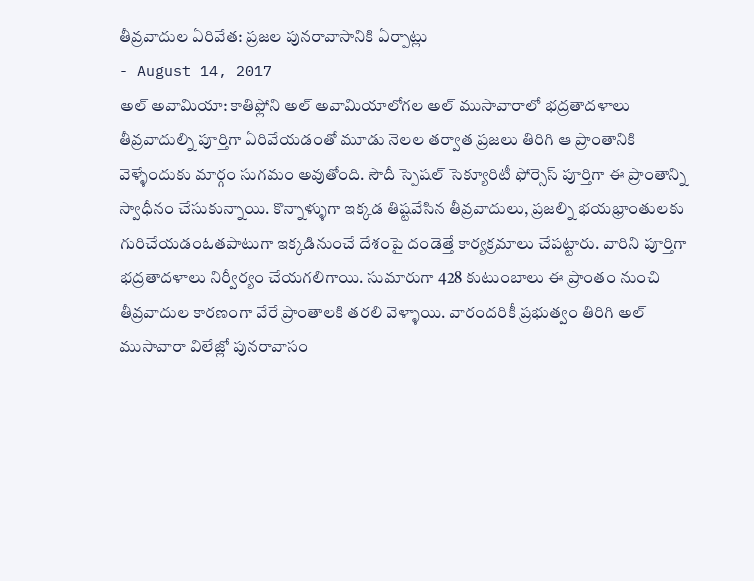తీవ్రవాదుల ఏరివేత: ప్రజల పునరావాసానికి ఏర్పాట్లు
- August 14, 2017
అల్ అవామియా: కాతిఫ్లోని అల్ అవామియాలోగల అల్ ముసావారాలో భద్రతాదళాలు తీవ్రవాదుల్ని పూర్తిగా ఏరివేయడంతో మూడు నెలల తర్వాత ప్రజలు తిరిగి ఆ ప్రాంతానికి వెళ్ళేందుకు మార్గం సుగమం అవుతోంది. సౌదీ స్పెషల్ సెక్యూరిటీ ఫోర్సెస్ పూర్తిగా ఈ ప్రాంతాన్ని స్వాధీనం చేసుకున్నాయి. కొన్నాళ్ళుగా ఇక్కడ తిష్టవేసిన తీవ్రవాదులు, ప్రజల్ని భయభ్రాంతులకు గురిచేయడంఓతపాటుగా ఇక్కడినుంచే దేశంపై దండెత్తే కార్యక్రమాలు చేపట్టారు. వారిని పూర్తిగా భద్రతాదళాలు నిర్వీర్యం చేయగలిగాయి. సుమారుగా 428 కుటుంబాలు ఈ ప్రాంతం నుంచి తీవ్రవాదుల కారణంగా వేరే ప్రాంతాలకి తరలి వెళ్ళాయి. వారందరికీ ప్రభుత్వం తిరిగి అల్ ముసావారా విలేజ్లో పునరావాసం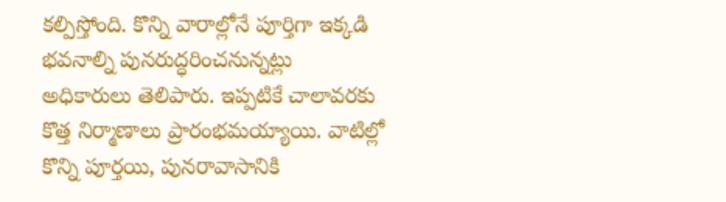కల్పిస్తోంది. కొన్ని వారాల్లోనే పూర్తిగా ఇక్కడి భవనాల్ని పునరుద్ధరించనున్నట్లు అధికారులు తెలిపారు. ఇప్పటికే చాలావరకు కొత్త నిర్మాణాలు ప్రారంభమయ్యాయి. వాటిల్లో కొన్ని పూర్తయి, పునరావాసానికి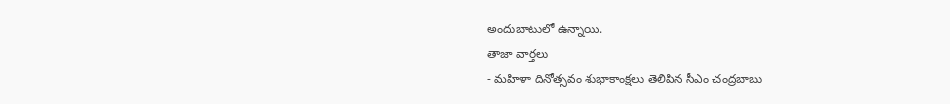అందుబాటులో ఉన్నాయి.
తాజా వార్తలు
- మహిళా దినోత్సవం శుభాకాంక్షలు తెలిపిన సీఎం చంద్రబాబు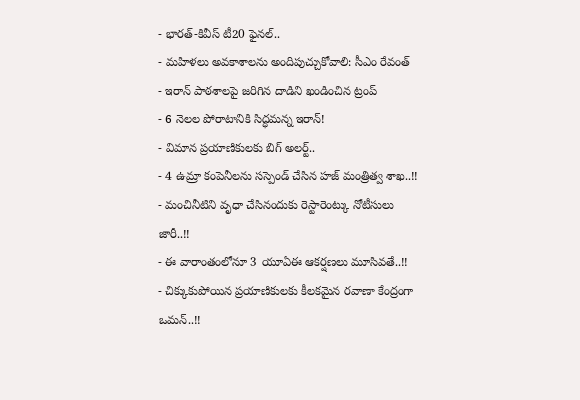- భారత్-కివీస్ టీ20 ఫైనల్..
- మహిళలు అవకాశాలను అందిపుచ్చుకోవాలి: సీఎం రేవంత్
- ఇరాన్ పాఠశాలపై జరిగిన దాడిని ఖండించిన ట్రంప్
- 6 నెలల పోరాటానికి సిద్ధమన్న ఇరాన్!
- విమాన ప్రయాణికులకు బిగ్ అలర్ట్..
- 4 ఉమ్రా కంపెనీలను సస్పెండ్ చేసిన హజ్ మంత్రిత్వ శాఖ..!!
- మంచినీటిని వృధా చేసినందుకు రెస్టారెంట్కు నోటీసులు జారీ..!!
- ఈ వారాంతంలోనూ 3 యూఏఈ ఆకర్షణలు మూసివతే..!!
- చిక్కుకుపోయిన ప్రయాణికులకు కీలకమైన రవాణా కేంద్రంగా ఒమన్..!!